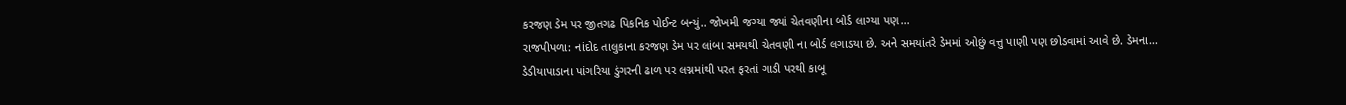કરજણ ડેમ પર જીતગઢ પિકનિક પોઈન્ટ બન્યું.. જોખમી જગ્યા જ્યાં ચેતવણીના બોર્ડ લાગ્યા પણ...
રાજપીપળા: નાંદોદ તાલુકાના કરજણ ડેમ પર લાંબા સમયથી ચેતવણી ના બોર્ડ લગાડયા છે. અને સમયાંતરે ડેમમાં ઓછું વત્તુ પાણી પણ છોડવામાં આવે છે. ડેમના...
ડેડીયાપાડાના પાંગરિયા ડુંગરની ઢાળ પર લગ્નમાંથી પરત ફરતાં ગાડી પરથી કાબૂ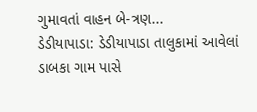ગુમાવતાં વાહન બે-ત્રણ...
ડેડીયાપાડા: ડેડીયાપાડા તાલુકામાં આવેલાં ડાબકા ગામ પાસે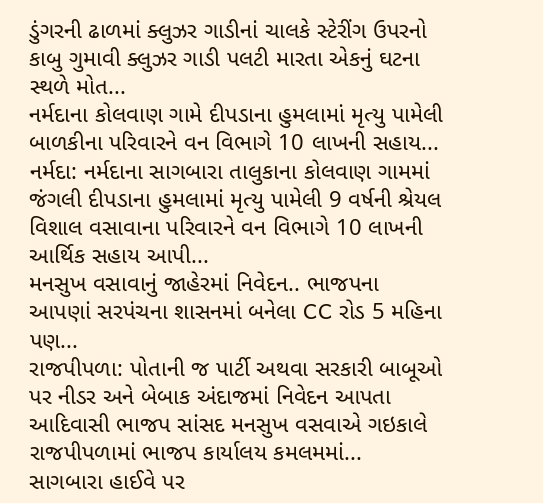ડુંગરની ઢાળમાં ક્લુઝર ગાડીનાં ચાલકે સ્ટેરીંગ ઉપરનો કાબુ ગુમાવી ક્લુઝર ગાડી પલટી મારતા એકનું ઘટના સ્થળે મોત...
નર્મદાના કોલવાણ ગામે દીપડાના હુમલામાં મૃત્યુ પામેલી બાળકીના પરિવારને વન વિભાગે 10 લાખની સહાય...
નર્મદા: નર્મદાના સાગબારા તાલુકાના કોલવાણ ગામમાં જંગલી દીપડાના હુમલામાં મૃત્યુ પામેલી 9 વર્ષની શ્રેયલ વિશાલ વસાવાના પરિવારને વન વિભાગે 10 લાખની આર્થિક સહાય આપી...
મનસુખ વસાવાનું જાહેરમાં નિવેદન.. ભાજપના આપણાં સરપંચના શાસનમાં બનેલા CC રોડ 5 મહિના પણ...
રાજપીપળા: પોતાની જ પાર્ટી અથવા સરકારી બાબૂઓ પર નીડર અને બેબાક અંદાજમાં નિવેદન આપતા આદિવાસી ભાજપ સાંસદ મનસુખ વસવાએ ગઇકાલે રાજપીપળામાં ભાજપ કાર્યાલય કમલમમાં...
સાગબારા હાઈવે પર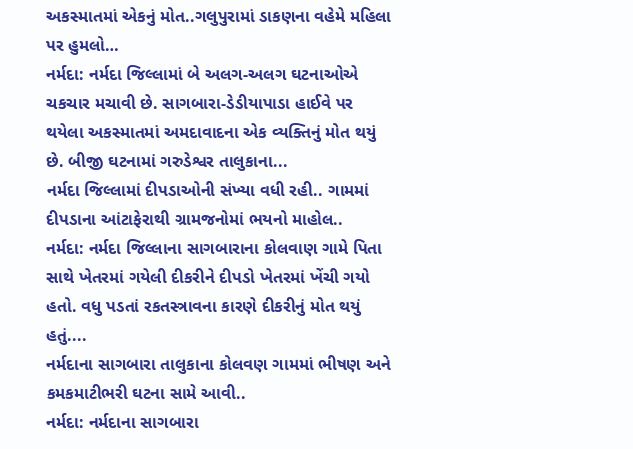અકસ્માતમાં એકનું મોત..ગલુપુરામાં ડાકણના વહેમે મહિલા પર હુમલો…
નર્મદા: નર્મદા જિલ્લામાં બે અલગ-અલગ ઘટનાઓએ ચકચાર મચાવી છે. સાગબારા-ડેડીયાપાડા હાઈવે પર થયેલા અકસ્માતમાં અમદાવાદના એક વ્યક્તિનું મોત થયું છે. બીજી ઘટનામાં ગરુડેશ્વર તાલુકાના...
નર્મદા જિલ્લામાં દીપડાઓની સંખ્યા વધી રહી.. ગામમાં દીપડાના આંટાફેરાથી ગ્રામજનોમાં ભયનો માહોલ..
નર્મદા: નર્મદા જિલ્લાના સાગબારાના કોલવાણ ગામે પિતા સાથે ખેતરમાં ગયેલી દીકરીને દીપડો ખેતરમાં ખેંચી ગયો હતો. વધુ પડતાં રકતસ્ત્રાવના કારણે દીકરીનું મોત થયું હતું....
નર્મદાના સાગબારા તાલુકાના કોલવણ ગામમાં ભીષણ અને કમકમાટીભરી ઘટના સામે આવી..
નર્મદા: નર્મદાના સાગબારા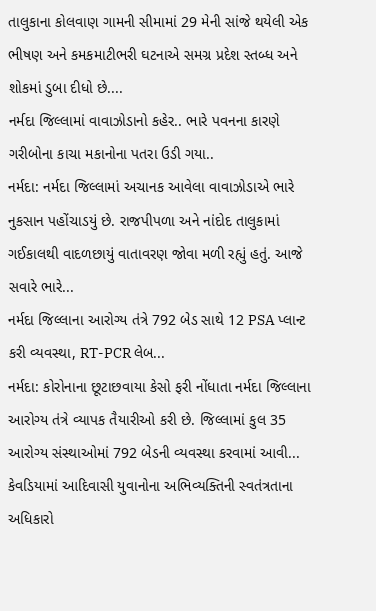તાલુકાના કોલવાણ ગામની સીમામાં 29 મેની સાંજે થયેલી એક ભીષણ અને કમકમાટીભરી ઘટનાએ સમગ્ર પ્રદેશ સ્તબ્ધ અને શોકમાં ડુબા દીધો છે....
નર્મદા જિલ્લામાં વાવાઝોડાનો કહેર.. ભારે પવનના કારણે ગરીબોના કાચા મકાનોના પતરા ઉડી ગયા..
નર્મદા: નર્મદા જિલ્લામાં અચાનક આવેલા વાવાઝોડાએ ભારે નુકસાન પહોંચાડયું છે. રાજપીપળા અને નાંદોદ તાલુકામાં ગઈકાલથી વાદળછાયું વાતાવરણ જોવા મળી રહ્યું હતું. આજે સવારે ભારે...
નર્મદા જિલ્લાના આરોગ્ય તંત્રે 792 બેડ સાથે 12 PSA પ્લાન્ટ કરી વ્યવસ્થા, RT-PCR લેબ...
નર્મદા: કોરોનાના છૂટાછવાયા કેસો ફરી નોંધાતા નર્મદા જિલ્લાના આરોગ્ય તંત્રે વ્યાપક તૈયારીઓ કરી છે. જિલ્લામાં કુલ 35 આરોગ્ય સંસ્થાઓમાં 792 બેડની વ્યવસ્થા કરવામાં આવી...
કેવડિયામાં આદિવાસી યુવાનોના અભિવ્યક્તિની સ્વતંત્રતાના અધિકારો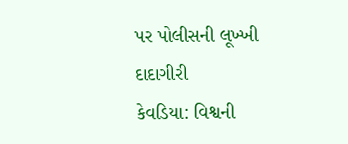પર પોલીસની લૂખ્ખી દાદાગીરી
કેવડિયા: વિશ્વની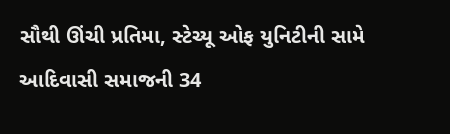સૌથી ઊંચી પ્રતિમા, સ્ટેચ્યૂ ઓફ યુનિટીની સામે આદિવાસી સમાજની 34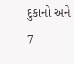દુકાનો અને 7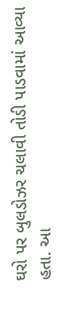ઘરો પર બુલડોઝર ચલાવી તોડી પાડવામાં આવ્યા હતા. આ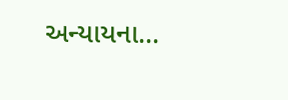અન્યાયના...